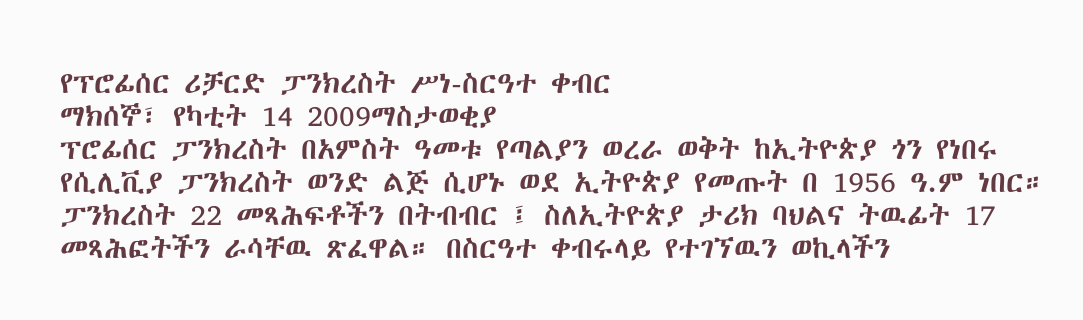የፕሮፊሰር ሪቻርድ ፓንክረስት ሥነ-ስርዓተ ቀብር
ማክሰኞ፣ የካቲት 14 2009ማስታወቂያ
ፕሮፊሰር ፓንክረስት በአምስት ዓመቱ የጣልያን ወረራ ወቅት ከኢትዮጵያ ጎን የነበሩ የሲሊቪያ ፓንክረስት ወንድ ልጅ ሲሆኑ ወደ ኢትዮጵያ የመጡት በ 1956 ዓ.ም ነበር። ፓንክረስት 22 መጻሕፍቶችን በትብብር ፤ ስለኢትዮጵያ ታሪክ ባህልና ትዉፊት 17 መጻሕፎትችን ራሳቸዉ ጽፈዋል። በስርዓተ ቀብሩላይ የተገኘዉን ወኪላችን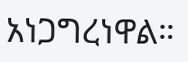አነጋግረነዋል።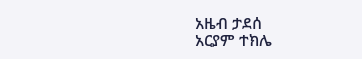አዜብ ታደሰ
አርያም ተክሌ